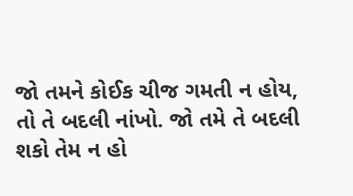જો તમને કોઈક ચીજ ગમતી ન હોય, તો તે બદલી નાંખો. જો તમે તે બદલી શકો તેમ ન હો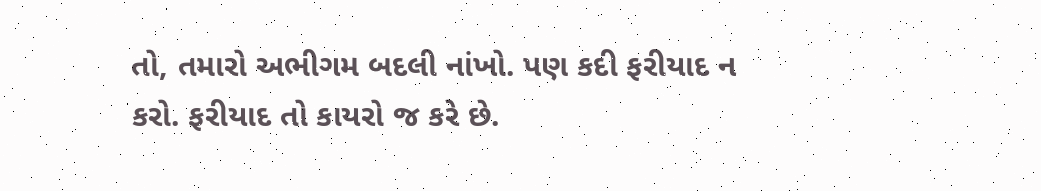તો, તમારો અભીગમ બદલી નાંખો. પણ કદી ફરીયાદ ન કરો. ફરીયાદ તો કાયરો જ કરે છે.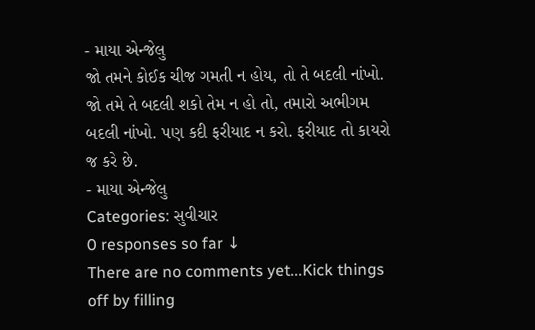- માયા એન્જેલુ
જો તમને કોઈક ચીજ ગમતી ન હોય, તો તે બદલી નાંખો. જો તમે તે બદલી શકો તેમ ન હો તો, તમારો અભીગમ બદલી નાંખો. પણ કદી ફરીયાદ ન કરો. ફરીયાદ તો કાયરો જ કરે છે.
- માયા એન્જેલુ
Categories: સુવીચાર
0 responses so far ↓
There are no comments yet...Kick things off by filling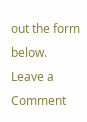out the form below.
Leave a Comment